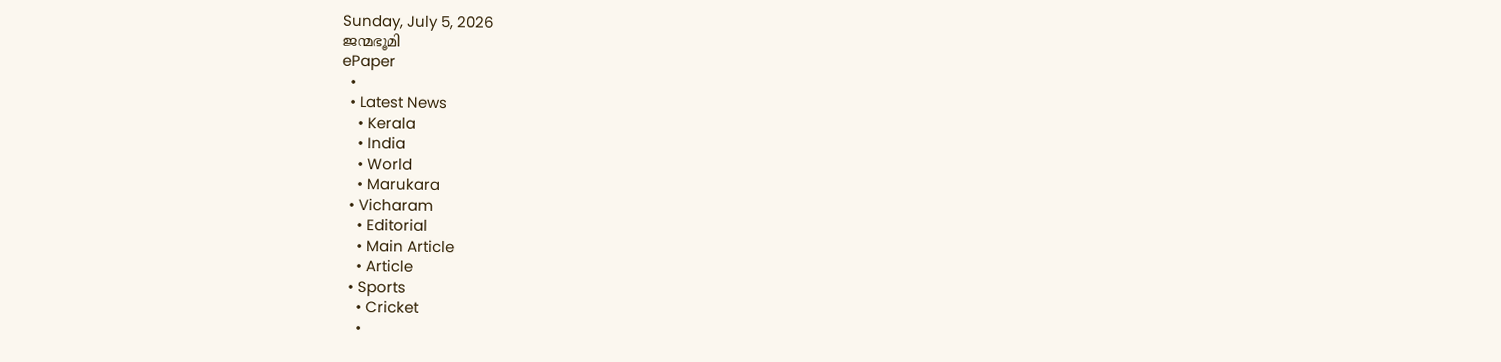Sunday, July 5, 2026
ജന്മഭൂമി
ePaper
  •
  • Latest News
    • Kerala
    • India
    • World
    • Marukara
  • Vicharam
    • Editorial
    • Main Article
    • Article
  • Sports
    • Cricket
    •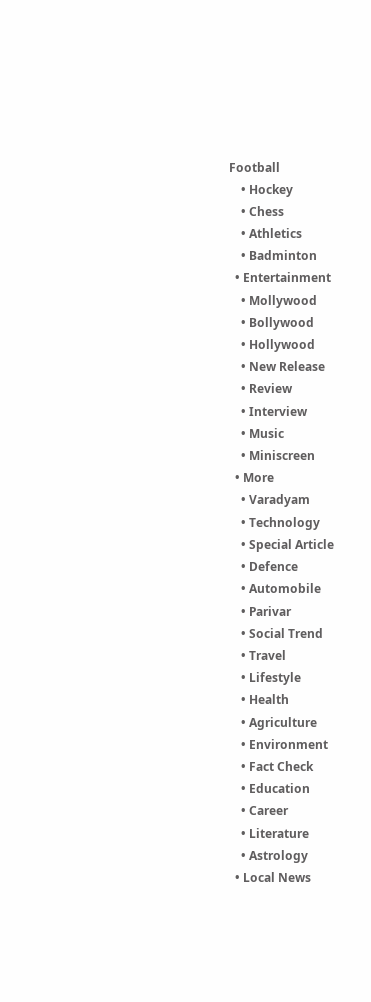Football
    • Hockey
    • Chess
    • Athletics
    • Badminton
  • Entertainment
    • Mollywood
    • Bollywood
    • Hollywood
    • New Release
    • Review
    • Interview
    • Music
    • Miniscreen
  • More
    • Varadyam
    • Technology
    • Special Article
    • Defence
    • Automobile
    • Parivar
    • Social Trend
    • Travel
    • Lifestyle
    • Health
    • Agriculture
    • Environment
    • Fact Check
    • Education
    • Career
    • Literature
    • Astrology
  • Local News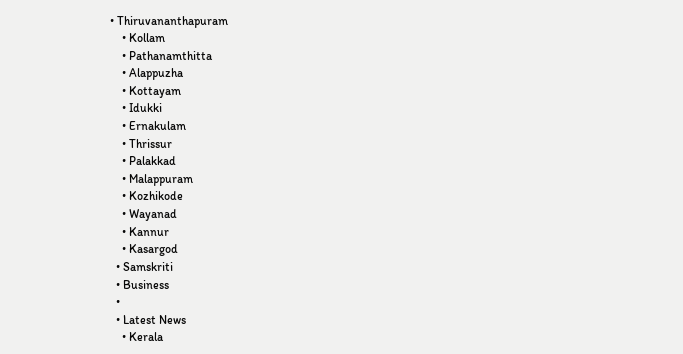• Thiruvananthapuram
    • Kollam
    • Pathanamthitta
    • Alappuzha
    • Kottayam
    • Idukki
    • Ernakulam
    • Thrissur
    • Palakkad
    • Malappuram
    • Kozhikode
    • Wayanad
    • Kannur
    • Kasargod
  • Samskriti
  • Business
  •
  • Latest News
    • Kerala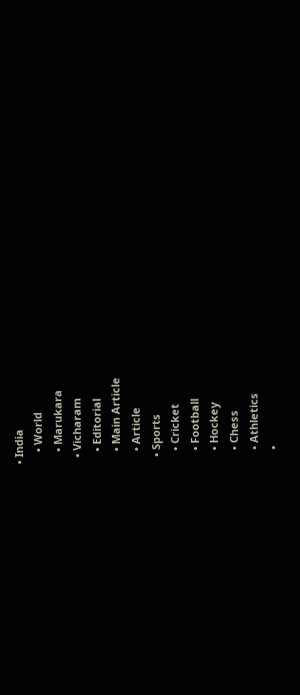• India
    • World
    • Marukara
  • Vicharam
    • Editorial
    • Main Article
    • Article
  • Sports
    • Cricket
    • Football
    • Hockey
    • Chess
    • Athletics
    •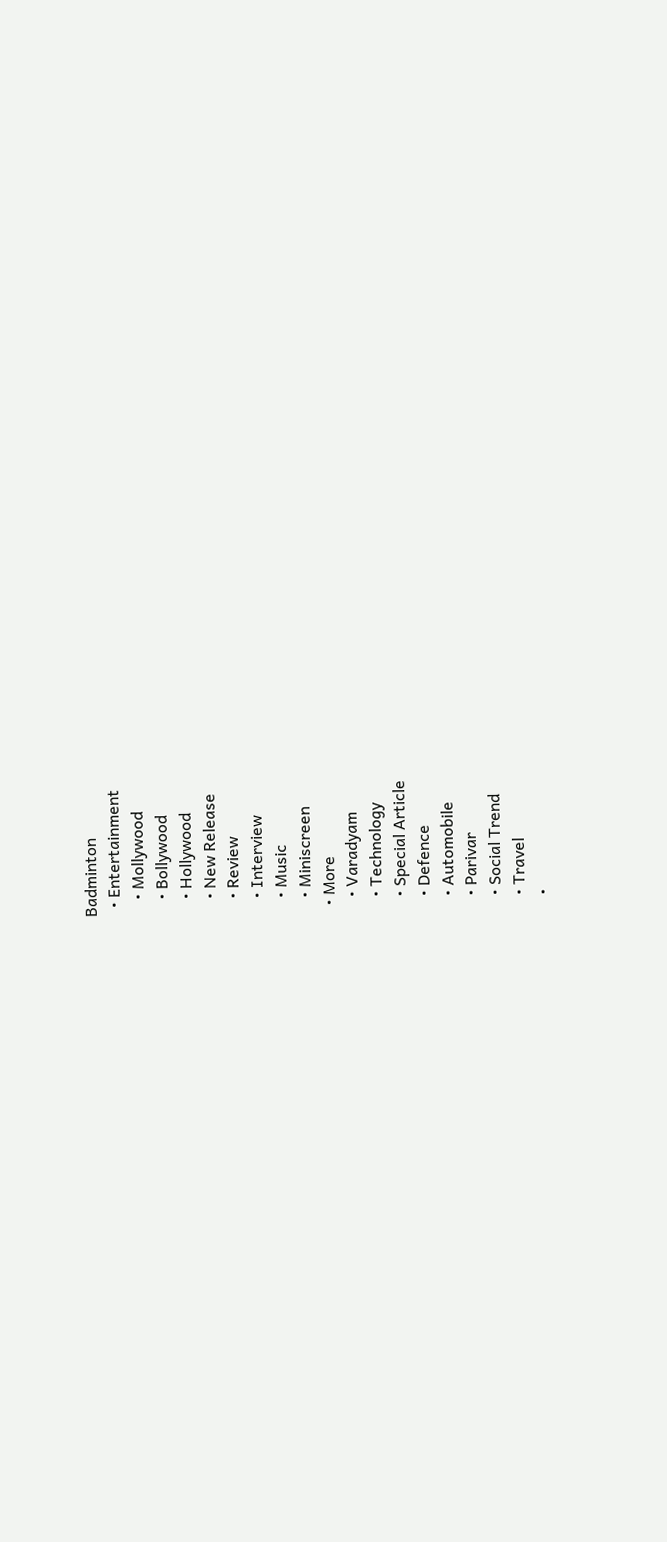Badminton
  • Entertainment
    • Mollywood
    • Bollywood
    • Hollywood
    • New Release
    • Review
    • Interview
    • Music
    • Miniscreen
  • More
    • Varadyam
    • Technology
    • Special Article
    • Defence
    • Automobile
    • Parivar
    • Social Trend
    • Travel
    •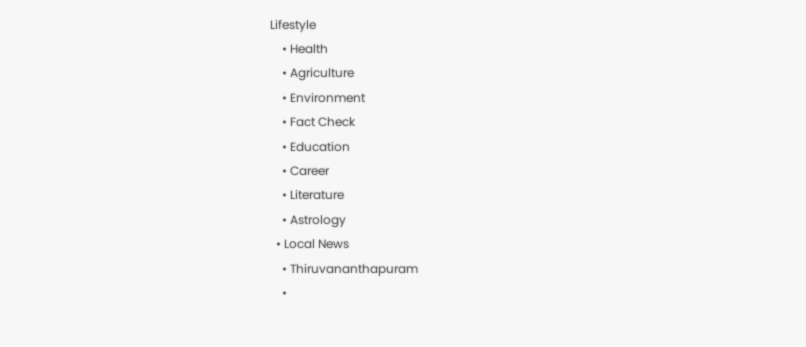Lifestyle
    • Health
    • Agriculture
    • Environment
    • Fact Check
    • Education
    • Career
    • Literature
    • Astrology
  • Local News
    • Thiruvananthapuram
    •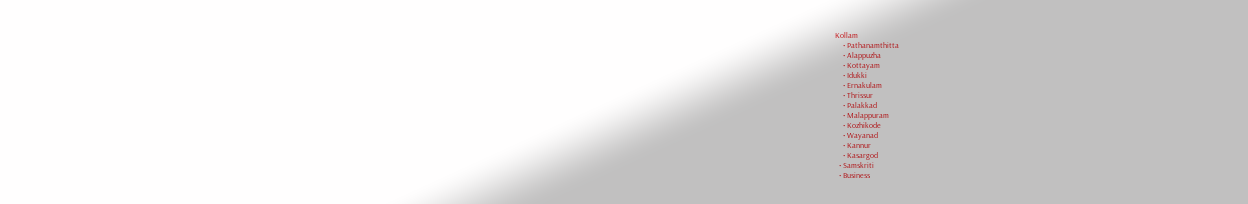Kollam
    • Pathanamthitta
    • Alappuzha
    • Kottayam
    • Idukki
    • Ernakulam
    • Thrissur
    • Palakkad
    • Malappuram
    • Kozhikode
    • Wayanad
    • Kannur
    • Kasargod
  • Samskriti
  • Business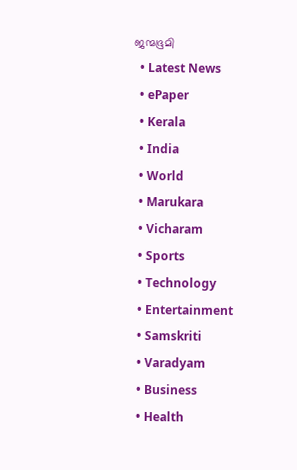ജന്മഭൂമി
  • Latest News
  • ePaper
  • Kerala
  • India
  • World
  • Marukara
  • Vicharam
  • Sports
  • Technology
  • Entertainment
  • Samskriti
  • Varadyam
  • Business
  • Health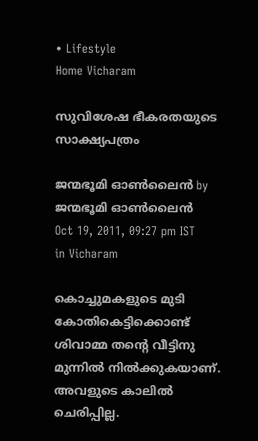• Lifestyle
Home Vicharam

സുവിശേഷ ഭീകരതയുടെ സാക്ഷ്യപത്രം

ജന്മഭൂമി ഓണ്‍ലൈന്‍ by ജന്മഭൂമി ഓണ്‍ലൈന്‍
Oct 19, 2011, 09:27 pm IST
in Vicharam

കൊച്ചുമകളുടെ മുടി കോതികെട്ടിക്കൊണ്ട്‌ ശിവാമ്മ തന്റെ വീട്ടിനു മുന്നില്‍ നില്‍ക്കുകയാണ്‌. അവളുടെ കാലില്‍ ചെരിപ്പില്ല.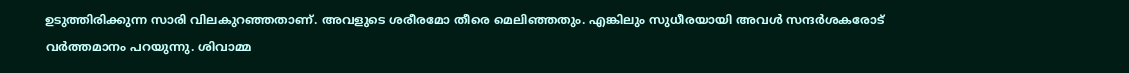ഉടുത്തിരിക്കുന്ന സാരി വിലകുറഞ്ഞതാണ്‌. അവളുടെ ശരീരമോ തീരെ മെലിഞ്ഞതും. എങ്കിലും സുധീരയായി അവള്‍ സന്ദര്‍ശകരോട്‌ വര്‍ത്തമാനം പറയുന്നു. ശിവാമ്മ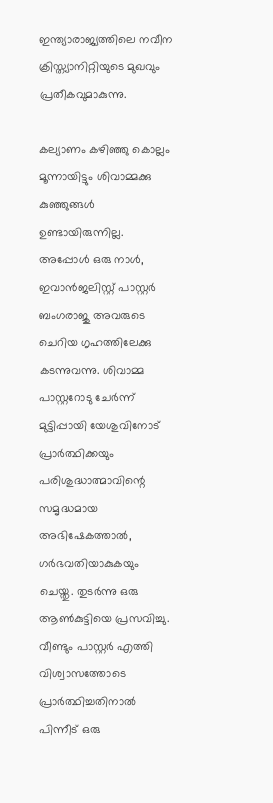ഇന്ത്യാരാജ്യത്തിലെ നവീന ക്രിസ്ത്യാനിറ്റിയുടെ മുഖവും പ്രതീകവുമാകുന്നു.

കല്യാണം കഴിഞ്ഞു കൊല്ലം മൂന്നായിട്ടും ശിവാമ്മക്കു കുഞ്ഞുങ്ങള്‍ ഉണ്ടായിരുന്നില്ല. അപ്പോള്‍ ഒരു നാള്‍, ഇവാന്‍ജലിസ്റ്റ്‌ പാസ്റ്റര്‍ ബംഗരാജു അവരുടെ ചെറിയ ഗൃഹത്തിലേക്കു കടന്നുവന്നു. ശിവാമ്മ പാസ്റ്ററോടു ചേര്‍ന്ന്‌ മുട്ടിപ്പായി യേശുവിനോട്‌ പ്രാര്‍ത്ഥിക്കയും പരിശുദ്ധാത്മാവിന്റെ സമൃദ്ധമായ അഭിഷേകത്താല്‍, ഗര്‍ഭവതിയാകുകയും ചെയ്തു. തുടര്‍ന്നു ഒരു ആണ്‍കുട്ടിയെ പ്രസവിച്ചു. വീണ്ടും പാസ്റ്റര്‍ എത്തി വിശ്വാസത്തോടെ പ്രാര്‍ത്ഥിച്ചതിനാല്‍ പിന്നീട്‌ ഒരു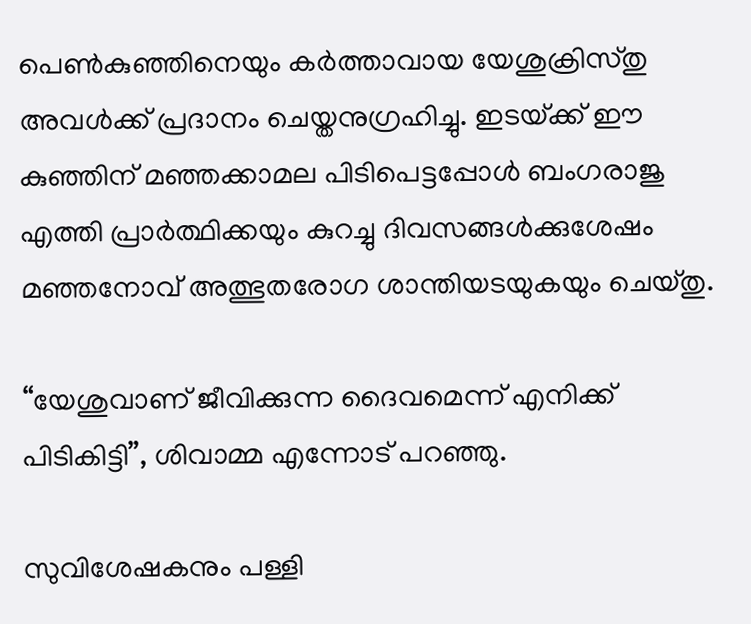പെണ്‍കുഞ്ഞിനെയും കര്‍ത്താവായ യേശുക്രിസ്തു അവള്‍ക്ക്‌ പ്രദാനം ചെയ്തനുഗ്രഹിച്ചു. ഇടയ്‌ക്ക്‌ ഈ കുഞ്ഞിന്‌ മഞ്ഞക്കാമല പിടിപെട്ടപ്പോള്‍ ബംഗരാജു എത്തി പ്രാര്‍ത്ഥിക്കയും കുറച്ചു ദിവസങ്ങള്‍ക്കുശേഷം മഞ്ഞനോവ്‌ അത്ഭുതരോഗ ശാന്തിയടയുകയും ചെയ്തു.

“യേശുവാണ്‌ ജീവിക്കുന്ന ദൈവമെന്ന്‌ എനിക്ക്‌ പിടികിട്ടി”, ശിവാമ്മ എന്നോട്‌ പറഞ്ഞു.

സുവിശേഷകനും പള്ളി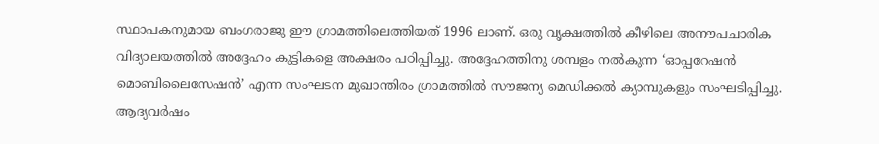സ്ഥാപകനുമായ ബംഗരാജു ഈ ഗ്രാമത്തിലെത്തിയത്‌ 1996 ലാണ്‌. ഒരു വൃക്ഷത്തില്‍ കീഴിലെ അനൗപചാരിക വിദ്യാലയത്തില്‍ അദ്ദേഹം കുട്ടികളെ അക്ഷരം പഠിപ്പിച്ചു. അദ്ദേഹത്തിനു ശമ്പളം നല്‍കുന്ന ‘ഓപ്പറേഷന്‍ മൊബിലൈസേഷന്‍’ എന്ന സംഘടന മുഖാന്തിരം ഗ്രാമത്തില്‍ സൗജന്യ മെഡിക്കല്‍ ക്യാമ്പുകളും സംഘടിപ്പിച്ചു. ആദ്യവര്‍ഷം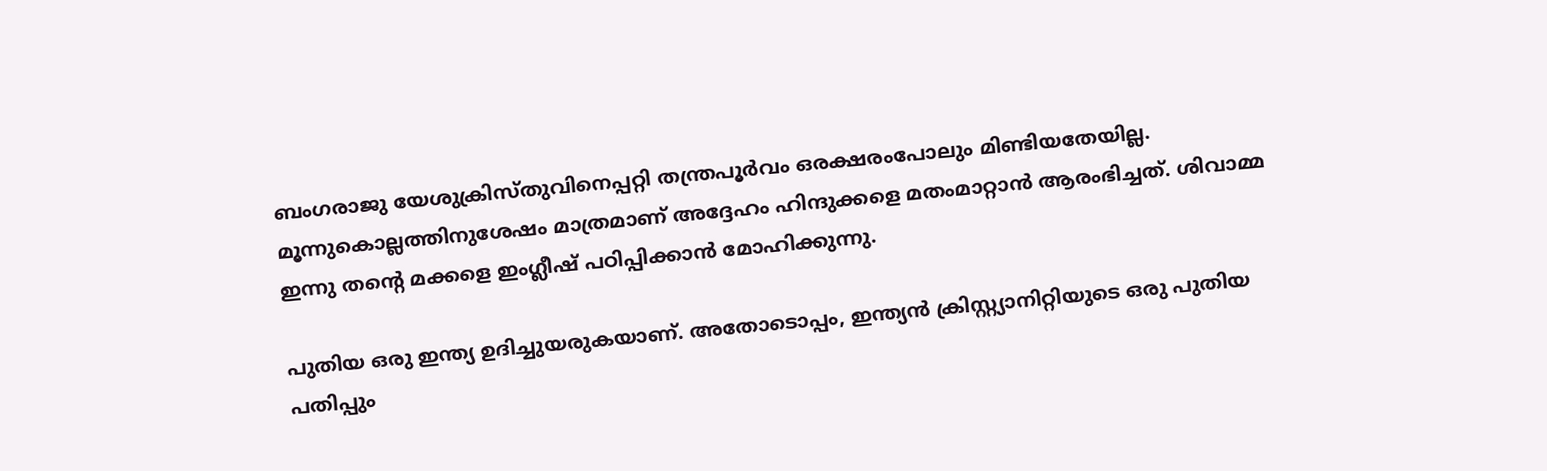ബംഗരാജു യേശുക്രിസ്തുവിനെപ്പറ്റി തന്ത്രപൂര്‍വം ഒരക്ഷരംപോലും മിണ്ടിയതേയില്ല. മൂന്നുകൊല്ലത്തിനുശേഷം മാത്രമാണ്‌ അദ്ദേഹം ഹിന്ദുക്കളെ മതംമാറ്റാന്‍ ആരംഭിച്ചത്‌. ശിവാമ്മ ഇന്നു തന്റെ മക്കളെ ഇംഗ്ലീഷ്‌ പഠിപ്പിക്കാന്‍ മോഹിക്കുന്നു.

പുതിയ ഒരു ഇന്ത്യ ഉദിച്ചുയരുകയാണ്‌. അതോടൊപ്പം, ഇന്ത്യന്‍ ക്രിസ്റ്റ്യാനിറ്റിയുടെ ഒരു പുതിയ പതിപ്പും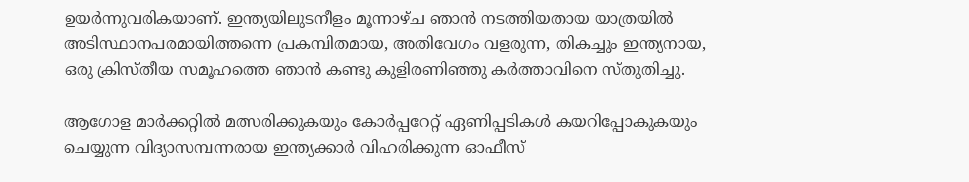ഉയര്‍ന്നുവരികയാണ്‌. ഇന്ത്യയിലുടനീളം മൂന്നാഴ്ച ഞാന്‍ നടത്തിയതായ യാത്രയില്‍ അടിസ്ഥാനപരമായിത്തന്നെ പ്രകമ്പിതമായ, അതിവേഗം വളരുന്ന, തികച്ചും ഇന്ത്യനായ, ഒരു ക്രിസ്തീയ സമൂഹത്തെ ഞാന്‍ കണ്ടു കുളിരണിഞ്ഞു കര്‍ത്താവിനെ സ്തുതിച്ചു.

ആഗോള മാര്‍ക്കറ്റില്‍ മത്സരിക്കുകയും കോര്‍പ്പറേറ്റ്‌ ഏണിപ്പടികള്‍ കയറിപ്പോകുകയും ചെയ്യുന്ന വിദ്യാസമ്പന്നരായ ഇന്ത്യക്കാര്‍ വിഹരിക്കുന്ന ഓഫീസ്‌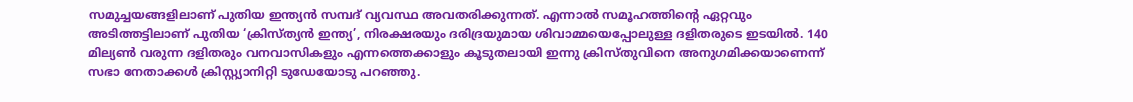സമുച്ചയങ്ങളിലാണ്‌ പുതിയ ഇന്ത്യന്‍ സമ്പദ്‌ വ്യവസ്ഥ അവതരിക്കുന്നത്‌. എന്നാല്‍ സമൂഹത്തിന്റെ ഏറ്റവും അടിത്തട്ടിലാണ്‌ പുതിയ ‘ക്രിസ്ത്യന്‍ ഇന്ത്യ’, നിരക്ഷരയും ദരിദ്രയുമായ ശിവാമ്മയെപ്പോലുള്ള ദളിതരുടെ ഇടയില്‍. 140 മില്യണ്‍ വരുന്ന ദളിതരും വനവാസികളും എന്നത്തെക്കാളും കൂടുതലായി ഇന്നു ക്രിസ്തുവിനെ അനുഗമിക്കയാണെന്ന്‌ സഭാ നേതാക്കള്‍ ക്രിസ്റ്റ്യാനിറ്റി ടുഡേയോടു പറഞ്ഞു.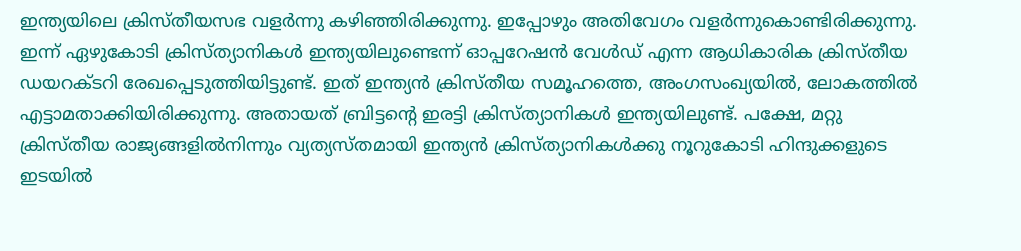ഇന്ത്യയിലെ ക്രിസ്തീയസഭ വളര്‍ന്നു കഴിഞ്ഞിരിക്കുന്നു. ഇപ്പോഴും അതിവേഗം വളര്‍ന്നുകൊണ്ടിരിക്കുന്നു. ഇന്ന്‌ ഏഴുകോടി ക്രിസ്ത്യാനികള്‍ ഇന്ത്യയിലുണ്ടെന്ന്‌ ഓപ്പറേഷന്‍ വേള്‍ഡ്‌ എന്ന ആധികാരിക ക്രിസ്തീയ ഡയറക്ടറി രേഖപ്പെടുത്തിയിട്ടുണ്ട്‌. ഇത്‌ ഇന്ത്യന്‍ ക്രിസ്തീയ സമൂഹത്തെ, അംഗസംഖ്യയില്‍, ലോകത്തില്‍ എട്ടാമതാക്കിയിരിക്കുന്നു. അതായത്‌ ബ്രിട്ടന്റെ ഇരട്ടി ക്രിസ്ത്യാനികള്‍ ഇന്ത്യയിലുണ്ട്‌. പക്ഷേ, മറ്റു ക്രിസ്തീയ രാജ്യങ്ങളില്‍നിന്നും വ്യത്യസ്തമായി ഇന്ത്യന്‍ ക്രിസ്ത്യാനികള്‍ക്കു നൂറുകോടി ഹിന്ദുക്കളുടെ ഇടയില്‍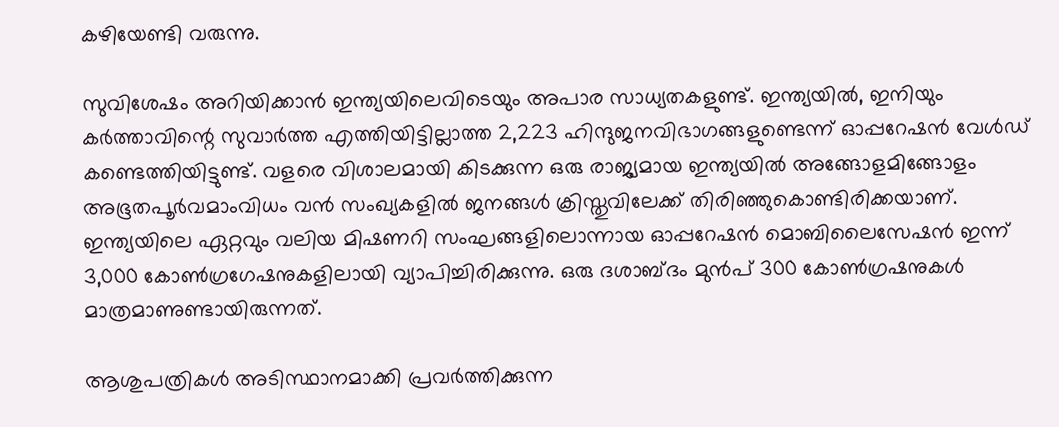കഴിയേണ്ടി വരുന്നു.

സുവിശേഷം അറിയിക്കാന്‍ ഇന്ത്യയിലെവിടെയും അപാര സാധ്യതകളുണ്ട്‌. ഇന്ത്യയില്‍, ഇനിയും കര്‍ത്താവിന്റെ സുവാര്‍ത്ത എത്തിയിട്ടില്ലാത്ത 2,223 ഹിന്ദുജനവിഭാഗങ്ങളുണ്ടെന്ന്‌ ഓപ്പറേഷന്‍ വേള്‍ഡ്‌ കണ്ടെത്തിയിട്ടുണ്ട്‌. വളരെ വിശാലമായി കിടക്കുന്ന ഒരു രാജ്യമായ ഇന്ത്യയില്‍ അങ്ങോളമിങ്ങോളം അഭൂതപൂര്‍വമാംവിധം വന്‍ സംഖ്യകളില്‍ ജനങ്ങള്‍ ക്രിസ്തുവിലേക്ക്‌ തിരിഞ്ഞുകൊണ്ടിരിക്കയാണ്‌. ഇന്ത്യയിലെ ഏറ്റവും വലിയ മിഷണറി സംഘങ്ങളിലൊന്നായ ഓപ്പറേഷന്‍ മൊബിലൈസേഷന്‍ ഇന്ന്‌ 3,000 കോണ്‍ഗ്രഗേഷനുകളിലായി വ്യാപിച്ചിരിക്കുന്നു. ഒരു ദശാബ്ദം മുന്‍പ്‌ 300 കോണ്‍ഗ്രഷനുകള്‍ മാത്രമാണുണ്ടായിരുന്നത്‌.

ആശുപത്രികള്‍ അടിസ്ഥാനമാക്കി പ്രവര്‍ത്തിക്കുന്ന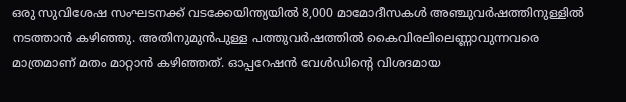ഒരു സുവിശേഷ സംഘടനക്ക്‌ വടക്കേയിന്ത്യയില്‍ 8,000 മാമോദീസകള്‍ അഞ്ചുവര്‍ഷത്തിനുള്ളില്‍ നടത്താന്‍ കഴിഞ്ഞു. അതിനുമുന്‍പുള്ള പത്തുവര്‍ഷത്തില്‍ കൈവിരലിലെണ്ണാവുന്നവരെ മാത്രമാണ്‌ മതം മാറ്റാന്‍ കഴിഞ്ഞത്‌. ഓപ്പറേഷന്‍ വേള്‍ഡിന്റെ വിശദമായ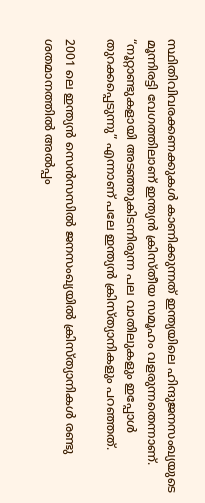സ്ഥിതിവിവരക്കണക്കുകള്‍ കാണിക്കുന്നത്‌ ഇന്ത്യയിലെ ഹിന്ദുജനസംഖ്യയുടെ മൂന്നിരട്ടി വേഗത്തിലാണ്‌ ഇന്ത്യന്‍ ക്രിസ്തീയ സമൂഹം വളരുന്നതെന്നാണ്‌. “നൂറ്റാണ്ടുകളായി അടഞ്ഞുകിടന്നിരുന്ന പല വാതിലുകളും ഇപ്പോള്‍ തുറക്കപ്പെടുന്നു” എന്നാണ്‌ പലേ ഇന്ത്യന്‍ ക്രിസ്ത്യാനികളും പറഞ്ഞത്‌.

2001 ലെ ഇന്ത്യന്‍ സെന്‍സസില്‍ ജനസംഖ്യയില്‍ ക്രിസ്ത്യാനികള്‍ രണ്ടു ശതമാനത്തില്‍ അല്‍പ്പം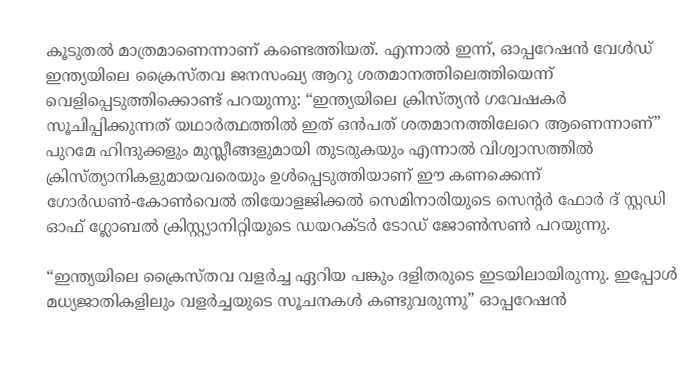കൂടുതല്‍ മാത്രമാണെന്നാണ്‌ കണ്ടെത്തിയത്‌. എന്നാല്‍ ഇന്ന്‌, ഓപ്പറേഷന്‍ വേള്‍ഡ്‌ ഇന്ത്യയിലെ ക്രൈസ്തവ ജനസംഖ്യ ആറു ശതമാനത്തിലെത്തിയെന്ന്‌ വെളിപ്പെടുത്തിക്കൊണ്ട്‌ പറയുന്നു: “ഇന്ത്യയിലെ ക്രിസ്ത്യന്‍ ഗവേഷകര്‍ സൂചിപ്പിക്കുന്നത്‌ യഥാര്‍ത്ഥത്തില്‍ ഇത്‌ ഒന്‍പത്‌ ശതമാനത്തിലേറെ ആണെന്നാണ്‌” പുറമേ ഹിന്ദുക്കളും മുസ്ലീങ്ങളുമായി തുടരുകയും എന്നാല്‍ വിശ്വാസത്തില്‍ ക്രിസ്ത്യാനികളുമായവരെയും ഉള്‍പ്പെടുത്തിയാണ്‌ ഈ കണക്കെന്ന്‌ ഗോര്‍ഡണ്‍-കോണ്‍വെല്‍ തിയോളജിക്കല്‍ സെമിനാരിയുടെ സെന്റര്‍ ഫോര്‍ ദ്‌ സ്റ്റഡി ഓഫ്‌ ഗ്ലോബല്‍ ക്രിസ്റ്റ്യാനിറ്റിയുടെ ഡയറക്ടര്‍ ടോഡ്‌ ജോണ്‍സണ്‍ പറയുന്നു.

“ഇന്ത്യയിലെ ക്രൈസ്തവ വളര്‍ച്ച ഏറിയ പങ്കും ദളിതരുടെ ഇടയിലായിരുന്നു. ഇപ്പോള്‍ മധ്യജാതികളിലും വളര്‍ച്ചയുടെ സൂചനകള്‍ കണ്ടുവരുന്നു” ഓപ്പറേഷന്‍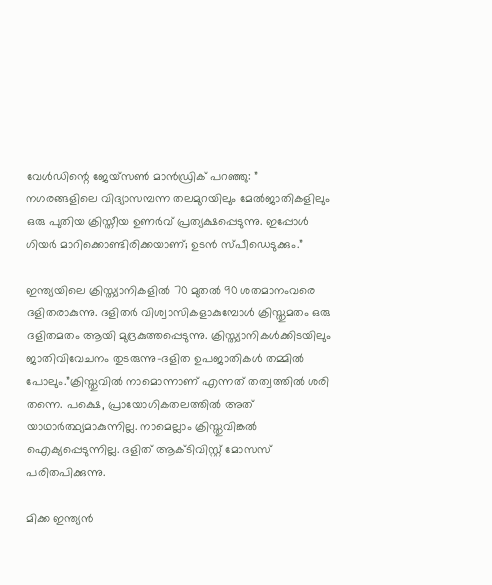വേള്‍ഡിന്റെ ജേയ്സണ്‍ മാന്‍ഡ്രിക്‌ പറഞ്ഞു: ” നഗരങ്ങളിലെ വിദ്യാസമ്പന്ന തലമുറയിലും മേല്‍ജാതികളിലും ഒരു പുതിയ ക്രിസ്തീയ ഉണര്‍വ്‌ പ്രത്യക്ഷപ്പെടുന്നു. ഇപ്പോള്‍ ഗിയര്‍ മാറിക്കൊണ്ടിരിക്കയാണ്‌; ഉടന്‍ സ്പീഡെടുക്കും.”

ഇന്ത്യയിലെ ക്രിസ്ത്യാനികളില്‍ 70 മുതല്‍ 90 ശതമാനംവരെ ദളിതരാകുന്നു. ദളിതര്‍ വിശ്വാസികളാകുമ്പോള്‍ ക്രിസ്തുമതം ഒരു ദളിതമതം ആയി മുദ്രകുത്തപ്പെടുന്നു. ക്രിസ്ത്യാനികള്‍ക്കിടയിലും ജാതിവിവേചനം തുടരുന്നു-ദളിത ഉപജാതികള്‍ തമ്മില്‍ പോലും.”ക്രിസ്തുവില്‍ നാമൊന്നാണ്‌ എന്നത്‌ തത്വത്തില്‍ ശരി തന്നെ. പക്ഷെ, പ്രായോഗികതലത്തില്‍ അത്‌ യാഥാര്‍ത്ഥ്യമാകുന്നില്ല. നാമെല്ലാം ക്രിസ്തുവിങ്കല്‍ ഐക്യപ്പെടുന്നില്ല. ദളിത്‌ ആക്ടിവിസ്റ്റ്‌ മോസസ്‌ പരിതപിക്കുന്നു.

മിക്ക ഇന്ത്യന്‍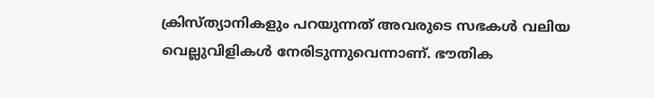ക്രിസ്ത്യാനികളും പറയുന്നത്‌ അവരുടെ സഭകള്‍ വലിയ വെല്ലുവിളികള്‍ നേരിടുന്നുവെന്നാണ്‌. ഭൗതിക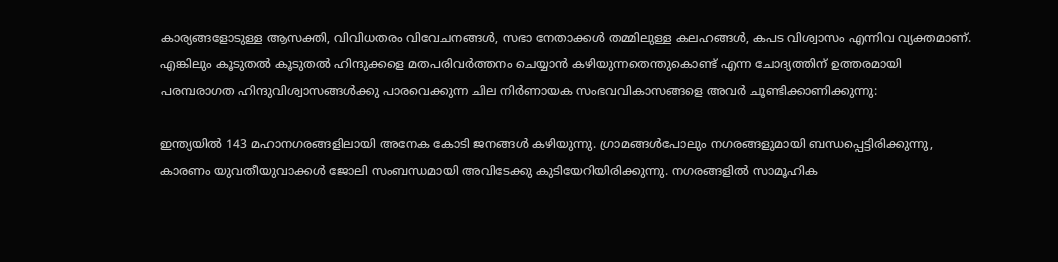കാര്യങ്ങളോടുള്ള ആസക്തി, വിവിധതരം വിവേചനങ്ങള്‍, സഭാ നേതാക്കള്‍ തമ്മിലുള്ള കലഹങ്ങള്‍, കപട വിശ്വാസം എന്നിവ വ്യക്തമാണ്‌. എങ്കിലും കൂടുതല്‍ കൂടുതല്‍ ഹിന്ദുക്കളെ മതപരിവര്‍ത്തനം ചെയ്യാന്‍ കഴിയുന്നതെന്തുകൊണ്ട്‌ എന്ന ചോദ്യത്തിന്‌ ഉത്തരമായി പരമ്പരാഗത ഹിന്ദുവിശ്വാസങ്ങള്‍ക്കു പാരവെക്കുന്ന ചില നിര്‍ണായക സംഭവവികാസങ്ങളെ അവര്‍ ചൂണ്ടിക്കാണിക്കുന്നു:

ഇന്ത്യയില്‍ 143 മഹാനഗരങ്ങളിലായി അനേക കോടി ജനങ്ങള്‍ കഴിയുന്നു. ഗ്രാമങ്ങള്‍പോലും നഗരങ്ങളുമായി ബന്ധപ്പെട്ടിരിക്കുന്നു, കാരണം യുവതീയുവാക്കള്‍ ജോലി സംബന്ധമായി അവിടേക്കു കുടിയേറിയിരിക്കുന്നു. നഗരങ്ങളില്‍ സാമൂഹിക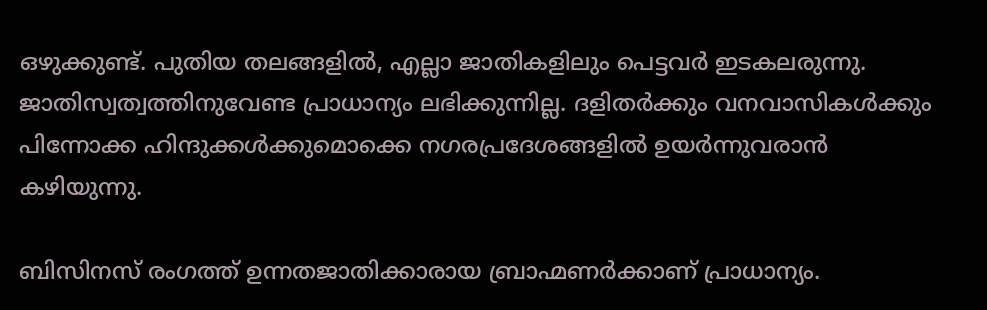ഒഴുക്കുണ്ട്‌. പുതിയ തലങ്ങളില്‍, എല്ലാ ജാതികളിലും പെട്ടവര്‍ ഇടകലരുന്നു. ജാതിസ്വത്വത്തിനുവേണ്ട പ്രാധാന്യം ലഭിക്കുന്നില്ല. ദളിതര്‍ക്കും വനവാസികള്‍ക്കും പിന്നോക്ക ഹിന്ദുക്കള്‍ക്കുമൊക്കെ നഗരപ്രദേശങ്ങളില്‍ ഉയര്‍ന്നുവരാന്‍ കഴിയുന്നു.

ബിസിനസ്‌ രംഗത്ത്‌ ഉന്നതജാതിക്കാരായ ബ്രാഹ്മണര്‍ക്കാണ്‌ പ്രാധാന്യം.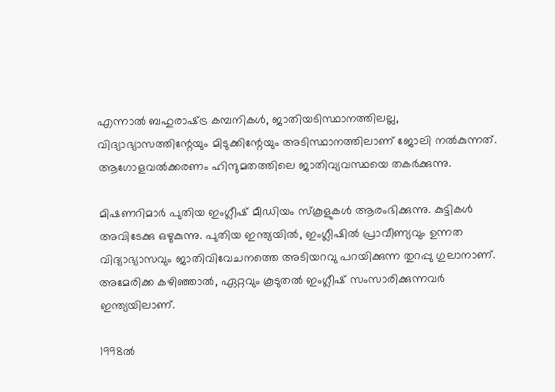എന്നാല്‍ ബഹുരാഷ്‌ട്ര കമ്പനികള്‍, ജാതിയടിസ്ഥാനത്തിലല്ല, വിദ്യാഭ്യാസത്തിന്റേയും മിടുക്കിന്റേയും അടിസ്ഥാനത്തിലാണ്‌ ജോലി നല്‍കുന്നത്‌. ആഗോളവല്‍ക്കരണം ഹിന്ദുമതത്തിലെ ജാതിവ്യവസ്ഥയെ തകര്‍ക്കുന്നു.

മിഷണറിമാര്‍ പുതിയ ഇംഗ്ലീഷ്‌ മീഡിയം സ്കൂളുകള്‍ ആരംഭിക്കുന്നു. കുട്ടികള്‍ അവിടേക്കു ഒഴുകുന്നു. പുതിയ ഇന്ത്യയില്‍, ഇംഗ്ലീഷില്‍ പ്രാവീണ്യവും ഉന്നത വിദ്യാഭ്യാസവും ജാതിവിവേചനത്തെ അടിയറവു പറയിക്കുന്ന തുറപ്പു ഗുലാനാണ്‌. അമേരിക്ക കഴിഞ്ഞാല്‍, ഏറ്റവും കൂടുതല്‍ ഇംഗ്ലീഷ്‌ സംസാരിക്കുന്നവര്‍ ഇന്ത്യയിലാണ്‌.

1998ല്‍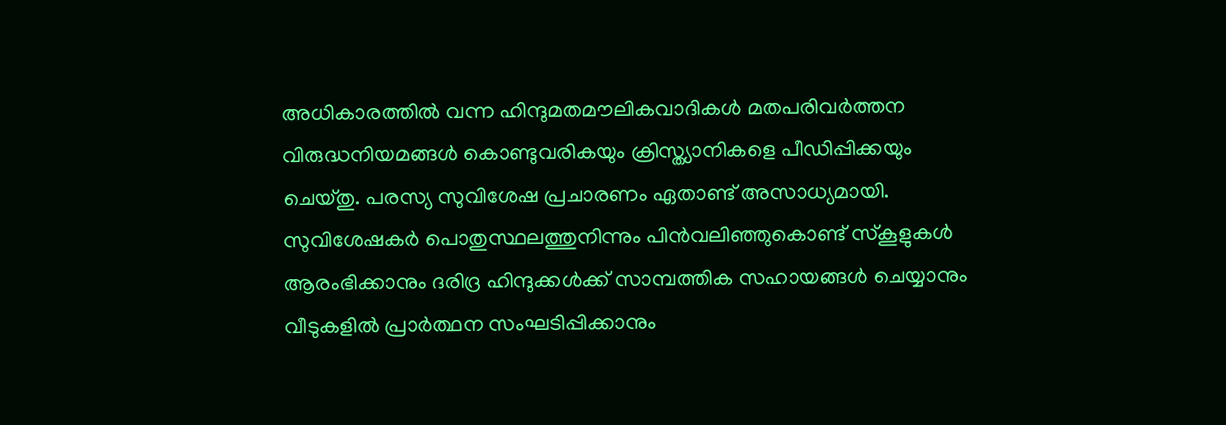അധികാരത്തില്‍ വന്ന ഹിന്ദുമതമൗലികവാദികള്‍ മതപരിവര്‍ത്തന വിരുദ്ധനിയമങ്ങള്‍ കൊണ്ടുവരികയും ക്രിസ്ത്യാനികളെ പീഡിപ്പിക്കയും ചെയ്തു. പരസ്യ സുവിശേഷ പ്രചാരണം ഏതാണ്ട്‌ അസാധ്യമായി. സുവിശേഷകര്‍ പൊതുസ്ഥലത്തുനിന്നും പിന്‍വലിഞ്ഞുകൊണ്ട്‌ സ്കൂളുകള്‍ ആരംഭിക്കാനും ദരിദ്ര ഹിന്ദുക്കള്‍ക്ക്‌ സാമ്പത്തിക സഹായങ്ങള്‍ ചെയ്യാനും വീടുകളില്‍ പ്രാര്‍ത്ഥന സംഘടിപ്പിക്കാനും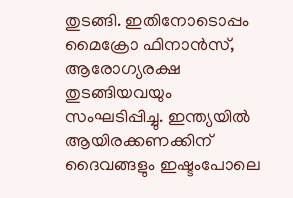തുടങ്ങി. ഇതിനോടൊപ്പം മൈക്രോ ഫിനാന്‍സ്‌, ആരോഗ്യരക്ഷ തുടങ്ങിയവയും സംഘടിപ്പിച്ചു. ഇന്ത്യയില്‍ ആയിരക്കണക്കിന്‌ ദൈവങ്ങളും ഇഷ്ടംപോലെ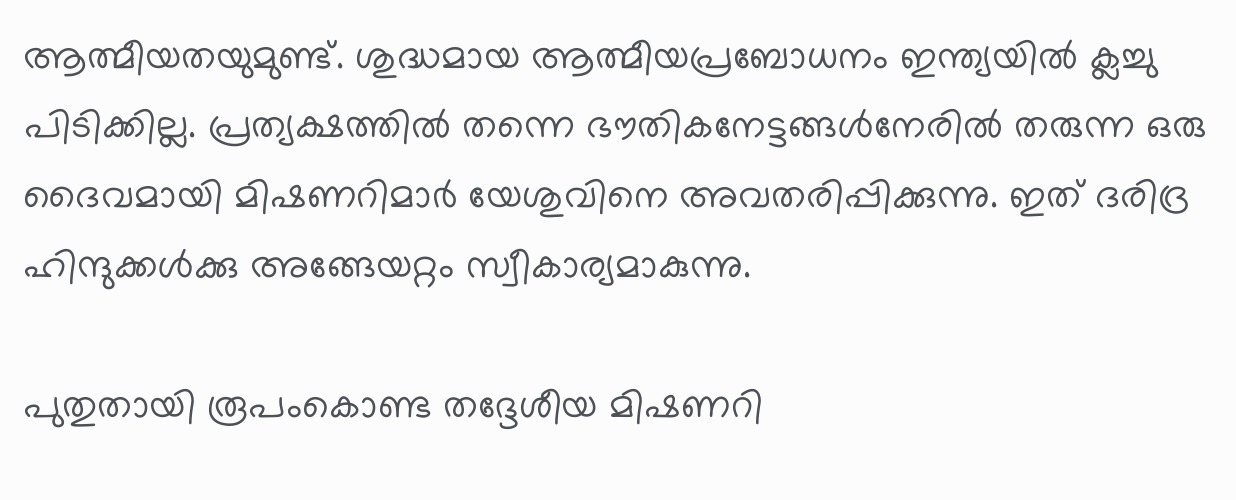ആത്മീയതയുമുണ്ട്‌. ശുദ്ധമായ ആത്മീയപ്രബോധനം ഇന്ത്യയില്‍ ക്ലച്ചു പിടിക്കില്ല. പ്രത്യക്ഷത്തില്‍ തന്നെ ഭൗതികനേട്ടങ്ങള്‍നേരില്‍ തരുന്ന ഒരു ദൈവമായി മിഷണറിമാര്‍ യേശുവിനെ അവതരിപ്പിക്കുന്നു. ഇത്‌ ദരിദ്ര ഹിന്ദുക്കള്‍ക്കു അങ്ങേയറ്റം സ്വീകാര്യമാകുന്നു.

പുതുതായി രൂപംകൊണ്ട തദ്ദേശീയ മിഷണറി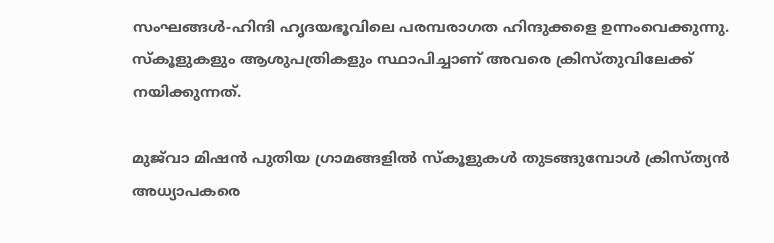സംഘങ്ങള്‍-ഹിന്ദി ഹൃദയഭൂവിലെ പരമ്പരാഗത ഹിന്ദുക്കളെ ഉന്നംവെക്കുന്നു. സ്കൂളുകളും ആശുപത്രികളും സ്ഥാപിച്ചാണ്‌ അവരെ ക്രിസ്തുവിലേക്ക്‌ നയിക്കുന്നത്‌.

മുജ്‌വാ മിഷന്‍ പുതിയ ഗ്രാമങ്ങളില്‍ സ്കൂളുകള്‍ തുടങ്ങുമ്പോള്‍ ക്രിസ്ത്യന്‍ അധ്യാപകരെ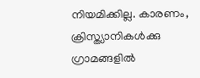നിയമിക്കില്ല. കാരണം, ക്രിസ്ത്യാനികള്‍ക്കു ഗ്രാമങ്ങളില്‍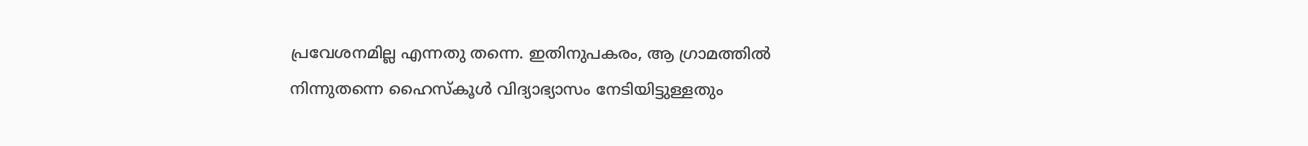പ്രവേശനമില്ല എന്നതു തന്നെ. ഇതിനുപകരം, ആ ഗ്രാമത്തില്‍ നിന്നുതന്നെ ഹൈസ്കൂള്‍ വിദ്യാഭ്യാസം നേടിയിട്ടുള്ളതും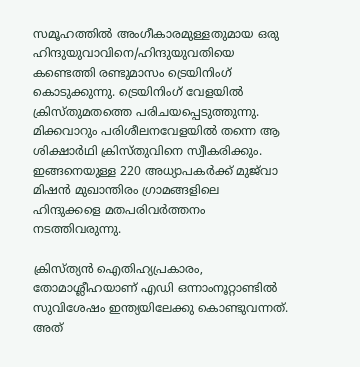സമൂഹത്തില്‍ അംഗീകാരമുള്ളതുമായ ഒരു ഹിന്ദുയുവാവിനെ/ഹിന്ദുയുവതിയെ കണ്ടെത്തി രണ്ടുമാസം ട്രെയിനിംഗ്‌ കൊടുക്കുന്നു. ട്രെയിനിംഗ്‌ വേളയില്‍ ക്രിസ്തുമതത്തെ പരിചയപ്പെടുത്തുന്നു. മിക്കവാറും പരിശീലനവേളയില്‍ തന്നെ ആ ശിക്ഷാര്‍ഥി ക്രിസ്തുവിനെ സ്വീകരിക്കും. ഇങ്ങനെയുള്ള 220 അധ്യാപകര്‍ക്ക്‌ മുജ്‌വാ മിഷന്‍ മുഖാന്തിരം ഗ്രാമങ്ങളിലെ ഹിന്ദുക്കളെ മതപരിവര്‍ത്തനം നടത്തിവരുന്നു.

ക്രിസ്ത്യന്‍ ഐതിഹ്യപ്രകാരം, തോമാശ്ലീഹയാണ്‌ എഡി ഒന്നാംനൂറ്റാണ്ടില്‍ സുവിശേഷം ഇന്ത്യയിലേക്കു കൊണ്ടുവന്നത്‌. അത്‌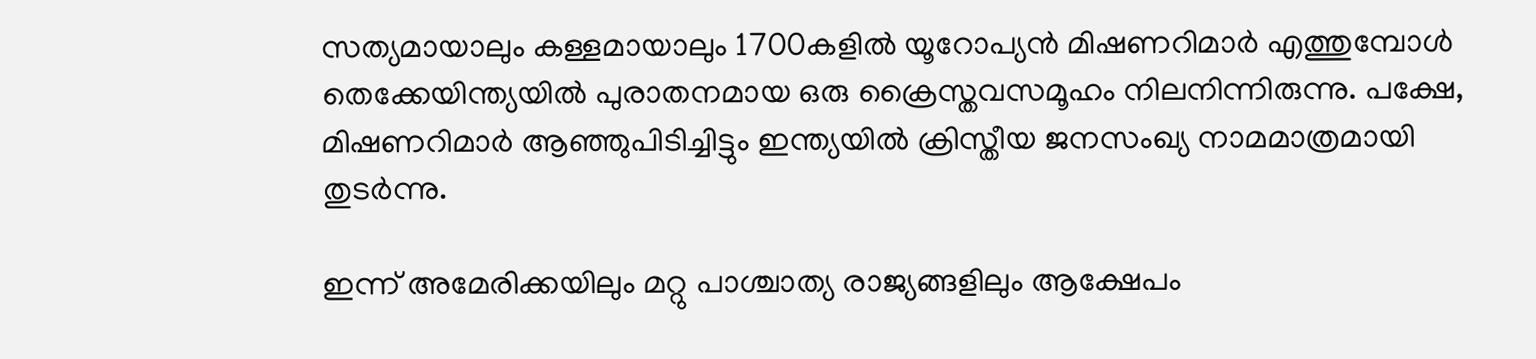സത്യമായാലും കള്ളമായാലും 1700കളില്‍ യൂറോപ്യന്‍ മിഷണറിമാര്‍ എത്തുമ്പോള്‍ തെക്കേയിന്ത്യയില്‍ പുരാതനമായ ഒരു ക്രൈസ്തവസമൂഹം നിലനിന്നിരുന്നു. പക്ഷേ, മിഷണറിമാര്‍ ആഞ്ഞുപിടിച്ചിട്ടും ഇന്ത്യയില്‍ ക്രിസ്തീയ ജനസംഖ്യ നാമമാത്രമായി തുടര്‍ന്നു.

ഇന്ന്‌ അമേരിക്കയിലും മറ്റു പാശ്ചാത്യ രാജ്യങ്ങളിലും ആക്ഷേപം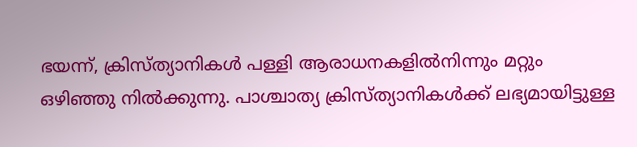ഭയന്ന്‌, ക്രിസ്ത്യാനികള്‍ പള്ളി ആരാധനകളില്‍നിന്നും മറ്റും ഒഴിഞ്ഞു നില്‍ക്കുന്നു. പാശ്ചാത്യ ക്രിസ്ത്യാനികള്‍ക്ക്‌ ലഭ്യമായിട്ടുള്ള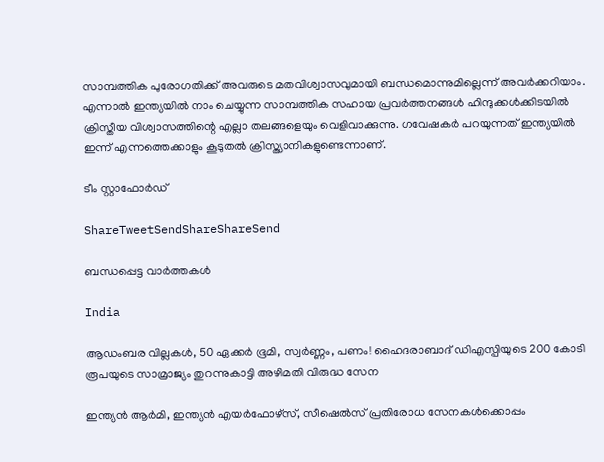സാമ്പത്തിക പുരോഗതിക്ക്‌ അവരുടെ മതവിശ്വാസവുമായി ബന്ധമൊന്നുമില്ലെന്ന്‌ അവര്‍ക്കറിയാം. എന്നാല്‍ ഇന്ത്യയില്‍ നാം ചെയ്യുന്ന സാമ്പത്തിക സഹായ പ്രവര്‍ത്തനങ്ങള്‍ ഹിന്ദുക്കള്‍ക്കിടയില്‍ ക്രിസ്തീയ വിശ്വാസത്തിന്റെ എല്ലാ തലങ്ങളെയും വെളിവാക്കുന്നു. ഗവേഷകര്‍ പറയുന്നത്‌ ഇന്ത്യയില്‍ ഇന്ന്‌ എന്നത്തെക്കാളും കൂടുതല്‍ ക്രിസ്ത്യാനികളുണ്ടെന്നാണ്‌.

ടീം സ്റ്റാഫോര്‍ഡ്‌

ShareTweetSendShareShareSend

ബന്ധപ്പെട്ട വാര്‍ത്തകള്‍

India

ആഡംബര വില്ലകൾ, 50 ഏക്കർ ഭൂമി, സ്വർണ്ണം, പണം! ഹൈദരാബാദ് ഡിഎസ്പിയുടെ 200 കോടി രൂപയുടെ സാമ്രാജ്യം തുറന്നുകാട്ടി അഴിമതി വിരുദ്ധ സേന

ഇന്ത്യന്‍ ആര്‍മി, ഇന്ത്യന്‍ എയര്‍ഫോഴ്സ്, സീഷെല്‍സ് പ്രതിരോധ സേനകള്‍ക്കൊപ്പം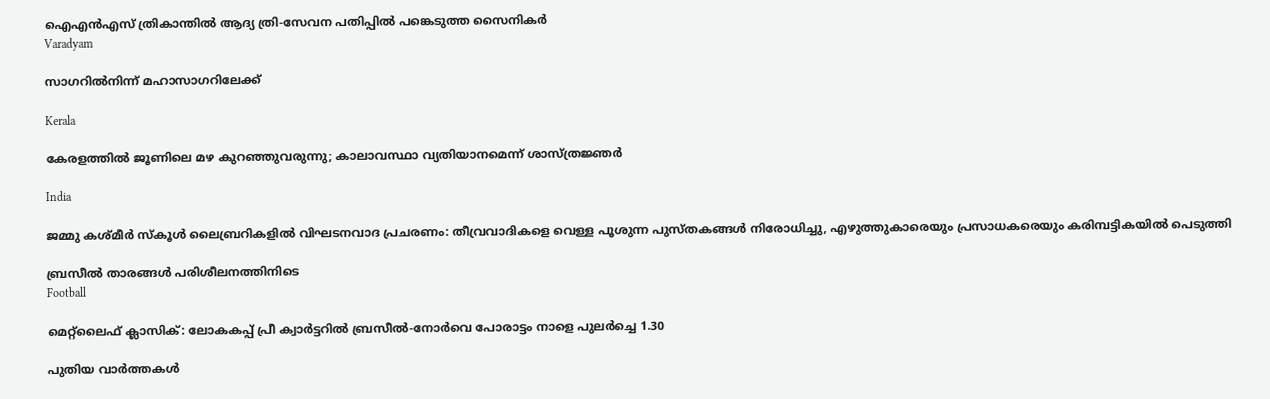ഐഎന്‍എസ് ത്രികാന്തില്‍ ആദ്യ ത്രി-സേവന പതിപ്പില്‍ പങ്കെടുത്ത സൈനികര്‍
Varadyam

സാഗറില്‍നിന്ന് മഹാസാഗറിലേക്ക്

Kerala

കേരളത്തില്‍ ജൂണിലെ മഴ കുറഞ്ഞുവരുന്നു; കാലാവസ്ഥാ വ്യതിയാനമെന്ന് ശാസ്ത്രജ്ഞര്‍

India

ജമ്മു കശ്മീർ സ്കൂൾ ലൈബ്രറികളിൽ വിഘടനവാദ പ്രചരണം: തീവ്രവാദികളെ വെള്ള പൂശുന്ന പുസ്തകങ്ങൾ നിരോധിച്ചു, എഴുത്തുകാരെയും പ്രസാധകരെയും കരിമ്പട്ടികയിൽ പെടുത്തി

ബ്രസീല്‍ താരങ്ങള്‍ പരിശീലനത്തിനിടെ
Football

മെറ്റ്‌ലൈഫ് ക്ലാസിക്: ലോകകപ്പ് പ്രീ ക്വാര്‍ട്ടറില്‍ ബ്രസീല്‍-നോര്‍വെ പോരാട്ടം നാളെ പുലര്‍ച്ചെ 1.30

പുതിയ വാര്‍ത്തകള്‍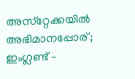അസ്‌റ്റേക്കയില്‍ അഭിമാനപ്പോര്; ഇംഗ്ലണ്ട് –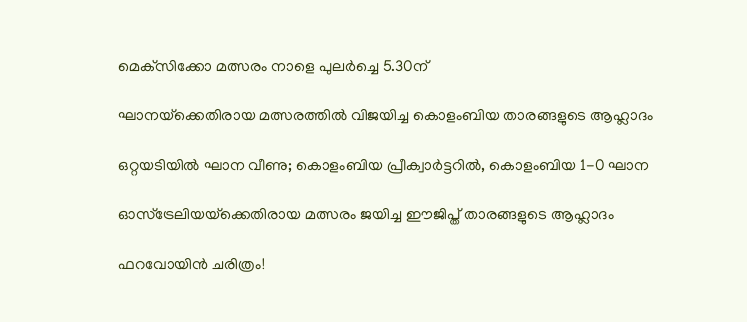മെക്‌സിക്കോ മത്സരം നാളെ പുലര്‍ച്ചെ 5.30ന്

ഘാനയ്‌ക്കെതിരായ മത്സരത്തില്‍ വിജയിച്ച കൊളംബിയ താരങ്ങളുടെ ആഹ്ലാദം

ഒറ്റയടിയില്‍ ഘാന വീണു; കൊളംബിയ പ്രീക്വാര്‍ട്ടറില്‍, കൊളംബിയ 1-0 ഘാന

ഓസ്‌ട്രേലിയയ്‌ക്കെതിരായ മത്സരം ജയിച്ച ഈജിപ്ത് താരങ്ങളുടെ ആഹ്ലാദം

ഫറവോയിന്‍ ചരിത്രം!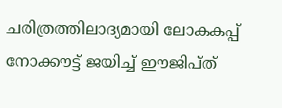ചരിത്രത്തിലാദ്യമായി ലോകകപ്പ് നോക്കൗട്ട് ജയിച്ച് ഈജിപ്ത്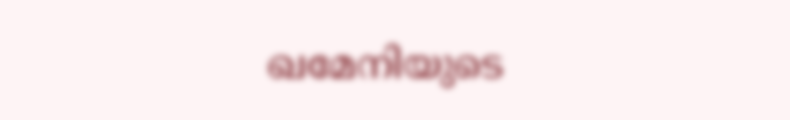ഖമേനിയുടെ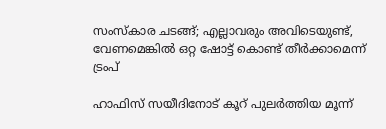സംസ്കാര ചടങ്ങ്; എല്ലാവരും അവിടെയുണ്ട്, വേണമെങ്കിൽ ഒറ്റ ഷോട്ട് കൊണ്ട് തീർക്കാമെന്ന് ട്രംപ്

ഹാഫിസ് സയീദിനോട് കൂറ് പുലർത്തിയ മൂന്ന്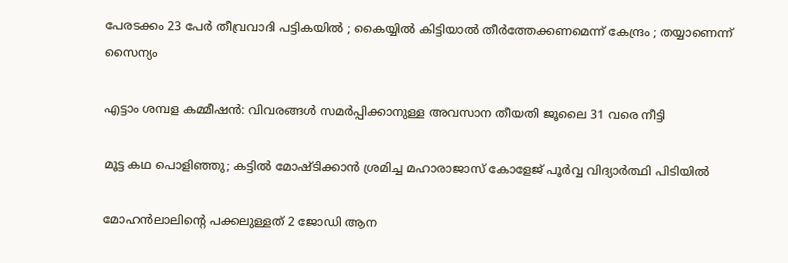പേരടക്കം 23 പേർ തീവ്രവാദി പട്ടികയിൽ ; കൈയ്യിൽ കിട്ടിയാൽ തീർത്തേക്കണമെന്ന് കേന്ദ്രം ; തയ്യാണെന്ന് സൈന്യം

എട്ടാം ശമ്പള കമ്മീഷൻ: വിവരങ്ങൾ സമർപ്പിക്കാനുള്ള അവസാന തീയതി ജൂലൈ 31 വരെ നീട്ടി

മൂട്ട കഥ പൊളിഞ്ഞു; കട്ടില്‍ മോഷ്ടിക്കാന്‍ ശ്രമിച്ച മഹാരാജാസ് കോളേജ് പൂര്‍വ്വ വിദ്യാര്‍ത്ഥി പിടിയില്‍

മോഹൻലാലിന്റെ പക്കലുള്ളത് 2 ജോഡി ആന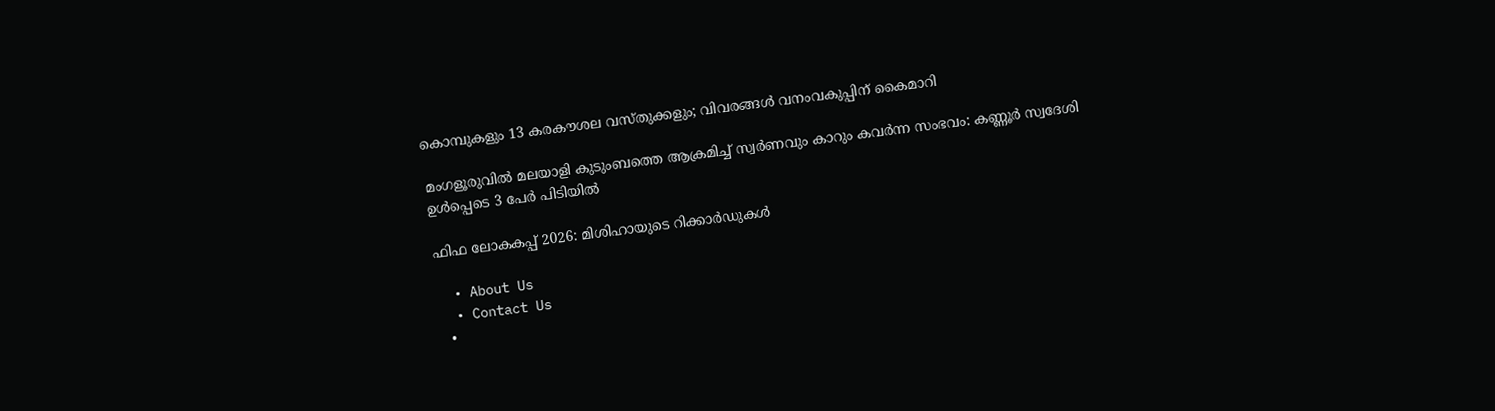കൊമ്പുകളും 13 കരകൗശല വസ്തുക്കളും; വിവരങ്ങള്‍ വനംവകുപ്പിന് കൈമാറി

മംഗളൂരുവില്‍ മലയാളി കുടുംബത്തെ ആക്രമിച്ച് സ്വർണവും കാറും കവർന്ന സംഭവം: കണ്ണൂർ സ്വദേശി ഉൾപ്പെടെ 3 പേർ പിടിയിൽ

ഫിഫ ലോകകപ്പ് 2026: മിശിഹായുടെ റിക്കാര്‍ഡുകള്‍

  • About Us
  • Contact Us
  •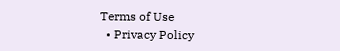Terms of Use
  • Privacy Policy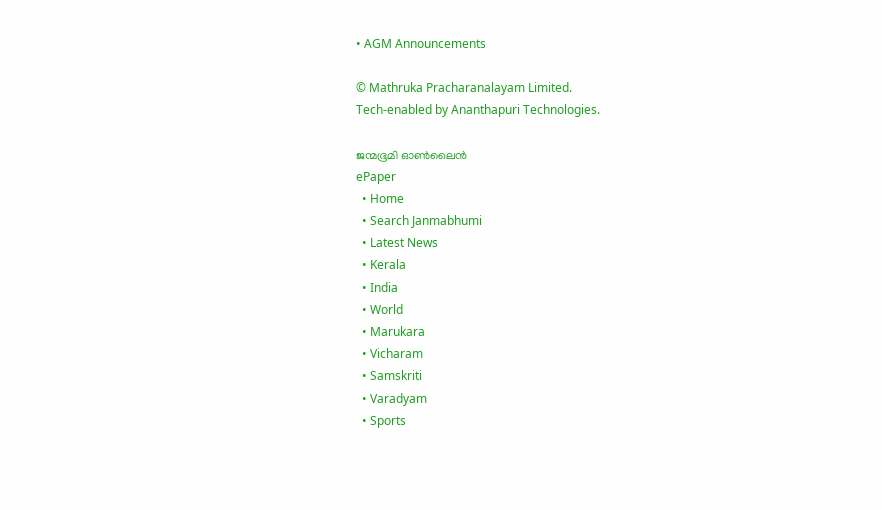• AGM Announcements

© Mathruka Pracharanalayam Limited.
Tech-enabled by Ananthapuri Technologies.

ജന്മഭൂമി ഓണ്‍ലൈന്‍
ePaper
  • Home
  • Search Janmabhumi
  • Latest News
  • Kerala
  • India
  • World
  • Marukara
  • Vicharam
  • Samskriti
  • Varadyam
  • Sports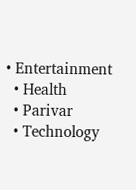• Entertainment
  • Health
  • Parivar
  • Technology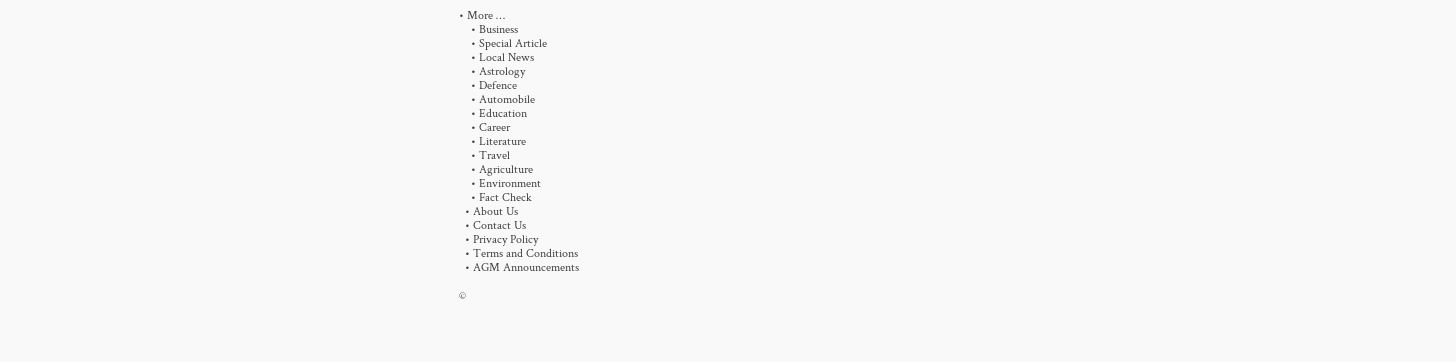• More …
    • Business
    • Special Article
    • Local News
    • Astrology
    • Defence
    • Automobile
    • Education
    • Career
    • Literature
    • Travel
    • Agriculture
    • Environment
    • Fact Check
  • About Us
  • Contact Us
  • Privacy Policy
  • Terms and Conditions
  • AGM Announcements

©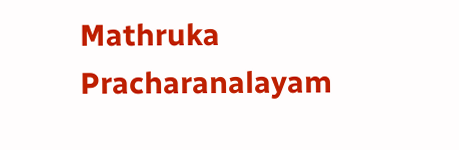Mathruka Pracharanalayam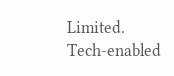Limited.
Tech-enabled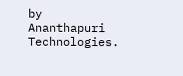by Ananthapuri Technologies.